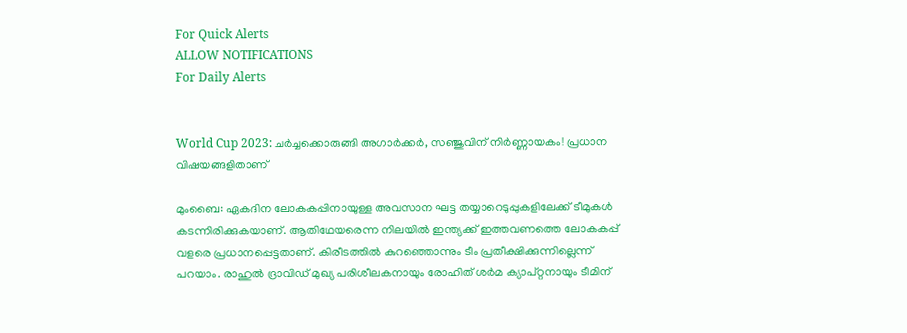For Quick Alerts
ALLOW NOTIFICATIONS
For Daily Alerts


World Cup 2023: ചര്‍ച്ചക്കൊരുങ്ങി അഗാര്‍ക്കര്‍, സഞ്ജുവിന് നിര്‍ണ്ണായകം! പ്രധാന വിഷയങ്ങളിതാണ്

മുംബൈ: ഏകദിന ലോകകപ്പിനായുള്ള അവസാന ഘട്ട തയ്യാറെടുപ്പുകളിലേക്ക് ടീമുകള്‍ കടന്നിരിക്കുകയാണ്. ആതിഥേയരെന്ന നിലയില്‍ ഇന്ത്യക്ക് ഇത്തവണത്തെ ലോകകപ്പ് വളരെ പ്രധാനപ്പെട്ടതാണ്. കിരീടത്തില്‍ കുറഞ്ഞൊന്നും ടീം പ്രതീക്ഷിക്കുന്നില്ലെന്ന് പറയാം. രാഹുല്‍ ദ്രാവിഡ് മുഖ്യ പരിശീലകനായും രോഹിത് ശര്‍മ ക്യാപ്റ്റനായും ടീമിന്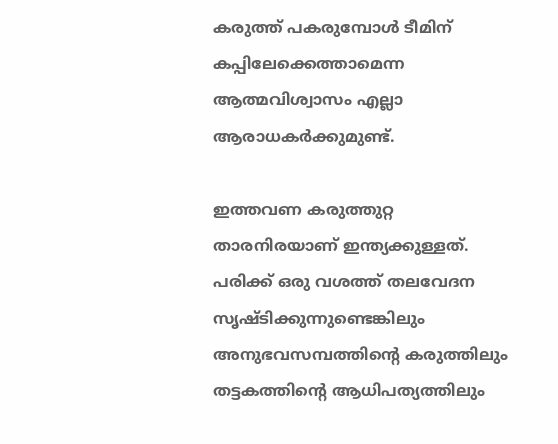കരുത്ത് പകരുമ്പോള്‍ ടീമിന് കപ്പിലേക്കെത്താമെന്ന ആത്മവിശ്വാസം എല്ലാ ആരാധകര്‍ക്കുമുണ്ട്.

ഇത്തവണ കരുത്തുറ്റ താരനിരയാണ് ഇന്ത്യക്കുള്ളത്. പരിക്ക് ഒരു വശത്ത് തലവേദന സൃഷ്ടിക്കുന്നുണ്ടെങ്കിലും അനുഭവസമ്പത്തിന്റെ കരുത്തിലും തട്ടകത്തിന്റെ ആധിപത്യത്തിലും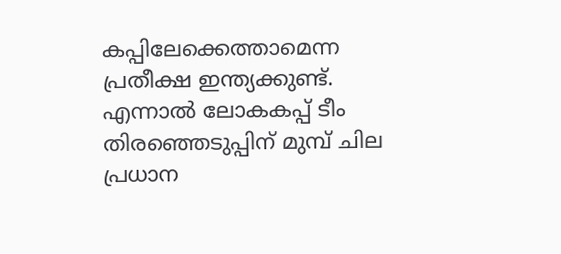കപ്പിലേക്കെത്താമെന്ന പ്രതീക്ഷ ഇന്ത്യക്കുണ്ട്. എന്നാല്‍ ലോകകപ്പ് ടീം തിരഞ്ഞെടുപ്പിന് മുമ്പ് ചില പ്രധാന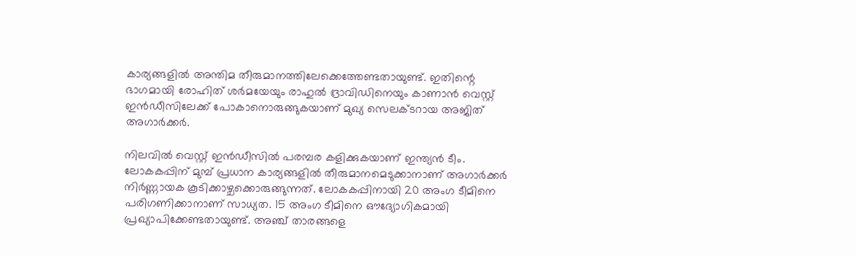കാര്യങ്ങളില്‍ അന്തിമ തീരുമാനത്തിലേക്കെത്തേണ്ടതായുണ്ട്. ഇതിന്റെ ഭാഗമായി രോഹിത് ശര്‍മയേയും രാഹുല്‍ ദ്രാവിഡിനെയും കാണാന്‍ വെസ്റ്റ് ഇന്‍ഡീസിലേക്ക് പോകാനൊരുങ്ങുകയാണ് മുഖ്യ സെലക്ടറായ അജിത് അഗാര്‍ക്കര്‍.

നിലവില്‍ വെസ്റ്റ് ഇന്‍ഡീസില്‍ പരമ്പര കളിക്കുകയാണ് ഇന്ത്യന്‍ ടീം. ലോകകപ്പിന് മുമ്പ് പ്രധാന കാര്യങ്ങളില്‍ തീരുമാനമെടുക്കാനാണ് അഗാര്‍ക്കര്‍ നിര്‍ണ്ണായക കൂടിക്കാഴ്ചക്കൊരുങ്ങുന്നത്. ലോകകപ്പിനായി 20 അംഗ ടീമിനെ പരിഗണിക്കാനാണ് സാധ്യത. 15 അംഗ ടീമിനെ ഔദ്യോഗികമായി പ്രഖ്യാപിക്കേണ്ടതായുണ്ട്. അഞ്ച് താരങ്ങളെ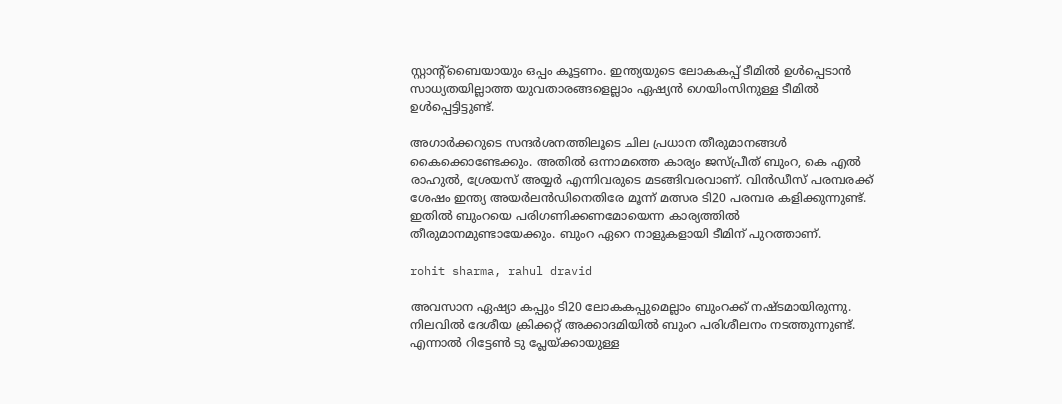സ്റ്റാന്റ്‌ബൈയായും ഒപ്പം കൂട്ടണം. ഇന്ത്യയുടെ ലോകകപ്പ് ടീമില്‍ ഉള്‍പ്പെടാന്‍ സാധ്യതയില്ലാത്ത യുവതാരങ്ങളെല്ലാം ഏഷ്യന്‍ ഗെയിംസിനുള്ള ടീമില്‍ ഉള്‍പ്പെട്ടിട്ടുണ്ട്.

അഗാര്‍ക്കറുടെ സന്ദര്‍ശനത്തിലൂടെ ചില പ്രധാന തീരുമാനങ്ങള്‍ കൈക്കൊണ്ടേക്കും. അതില്‍ ഒന്നാമത്തെ കാര്യം ജസ്പ്രീത് ബുംറ, കെ എല്‍ രാഹുല്‍, ശ്രേയസ് അയ്യര്‍ എന്നിവരുടെ മടങ്ങിവരവാണ്. വിന്‍ഡീസ് പരമ്പരക്ക് ശേഷം ഇന്ത്യ അയര്‍ലന്‍ഡിനെതിരേ മൂന്ന് മത്സര ടി20 പരമ്പര കളിക്കുന്നുണ്ട്. ഇതില്‍ ബുംറയെ പരിഗണിക്കണമോയെന്ന കാര്യത്തില്‍ തീരുമാനമുണ്ടായേക്കും. ബുംറ ഏറെ നാളുകളായി ടീമിന് പുറത്താണ്.

rohit sharma, rahul dravid

അവസാന ഏഷ്യാ കപ്പും ടി20 ലോകകപ്പുമെല്ലാം ബുംറക്ക് നഷ്ടമായിരുന്നു. നിലവില്‍ ദേശീയ ക്രിക്കറ്റ് അക്കാദമിയില്‍ ബുംറ പരിശീലനം നടത്തുന്നുണ്ട്. എന്നാല്‍ റിട്ടേണ്‍ ടു പ്ലേയ്ക്കായുള്ള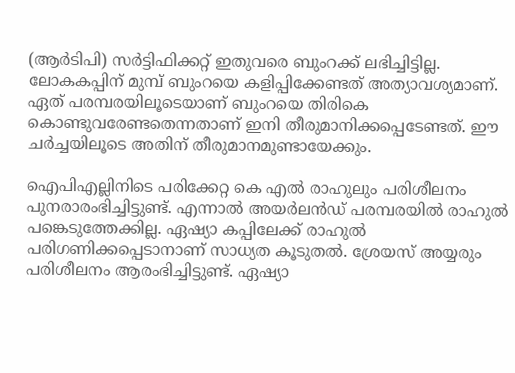(ആര്‍ടിപി) സര്‍ട്ടിഫിക്കറ്റ് ഇതുവരെ ബുംറക്ക് ലഭിച്ചിട്ടില്ല. ലോകകപ്പിന് മുമ്പ് ബുംറയെ കളിപ്പിക്കേണ്ടത് അത്യാവശ്യമാണ്. ഏത് പരമ്പരയിലൂടെയാണ് ബുംറയെ തിരികെ കൊണ്ടുവരേണ്ടതെന്നതാണ് ഇനി തീരുമാനിക്കപ്പെടേണ്ടത്. ഈ ചര്‍ച്ചയിലൂടെ അതിന് തീരുമാനമുണ്ടായേക്കും.

ഐപിഎല്ലിനിടെ പരിക്കേറ്റ കെ എല്‍ രാഹുലും പരിശീലനം പുനരാരംഭിച്ചിട്ടുണ്ട്. എന്നാല്‍ അയര്‍ലന്‍ഡ് പരമ്പരയില്‍ രാഹുല്‍ പങ്കെടുത്തേക്കില്ല. ഏഷ്യാ കപ്പിലേക്ക് രാഹുല്‍ പരിഗണിക്കപ്പെടാനാണ് സാധ്യത കൂടുതല്‍. ശ്രേയസ് അയ്യരും പരിശീലനം ആരംഭിച്ചിട്ടുണ്ട്. ഏഷ്യാ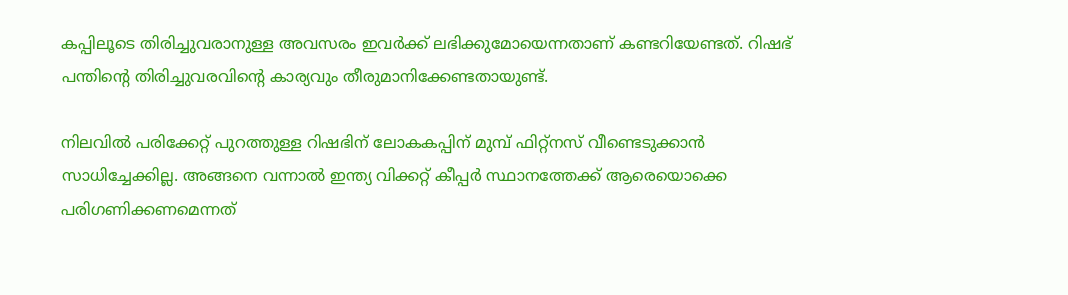കപ്പിലൂടെ തിരിച്ചുവരാനുള്ള അവസരം ഇവര്‍ക്ക് ലഭിക്കുമോയെന്നതാണ് കണ്ടറിയേണ്ടത്. റിഷഭ് പന്തിന്റെ തിരിച്ചുവരവിന്റെ കാര്യവും തീരുമാനിക്കേണ്ടതായുണ്ട്.

നിലവില്‍ പരിക്കേറ്റ് പുറത്തുള്ള റിഷഭിന് ലോകകപ്പിന് മുമ്പ് ഫിറ്റ്‌നസ് വീണ്ടെടുക്കാന്‍ സാധിച്ചേക്കില്ല. അങ്ങനെ വന്നാല്‍ ഇന്ത്യ വിക്കറ്റ് കീപ്പര്‍ സ്ഥാനത്തേക്ക് ആരെയൊക്കെ പരിഗണിക്കണമെന്നത്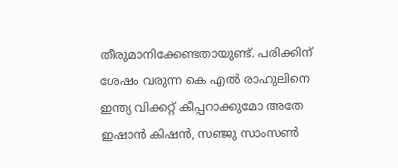തീരുമാനിക്കേണ്ടതായുണ്ട്. പരിക്കിന് ശേഷം വരുന്ന കെ എല്‍ രാഹുലിനെ ഇന്ത്യ വിക്കറ്റ് കീപ്പറാക്കുമോ അതേ ഇഷാന്‍ കിഷന്‍, സഞ്ജു സാംസണ്‍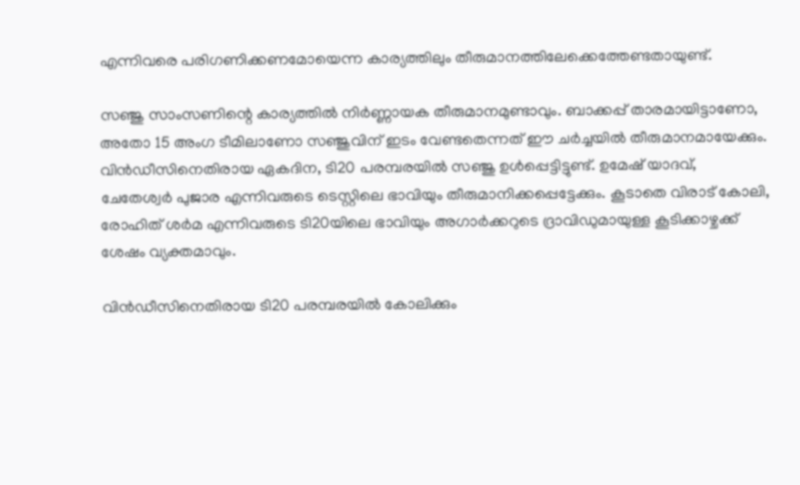എന്നിവരെ പരിഗണിക്കണമോയെന്ന കാര്യത്തിലും തീരുമാനത്തിലേക്കെത്തേണ്ടതായുണ്ട്.

സഞ്ജു സാംസണിന്റെ കാര്യത്തില്‍ നിര്‍ണ്ണായക തീരുമാനമുണ്ടാവും. ബാക്കപ്പ് താരമായിട്ടാണോ, അതോ 15 അംഗ ടീമിലാണോ സഞ്ജുവിന് ഇടം വേണ്ടതെന്നത് ഈ ചര്‍ച്ചയില്‍ തീരുമാനമായേക്കും. വിന്‍ഡീസിനെതിരായ ഏകദിന, ടി20 പരമ്പരയില്‍ സഞ്ജു ഉള്‍പ്പെട്ടിട്ടുണ്ട്. ഉമേഷ് യാദവ്, ചേതേശ്വര്‍ പുജാര എന്നിവരുടെ ടെസ്റ്റിലെ ഭാവിയും തീരുമാനിക്കപ്പെട്ടേക്കും. കൂടാതെ വിരാട് കോലി, രോഹിത് ശര്‍മ എന്നിവരുടെ ടി20യിലെ ഭാവിയും അഗാര്‍ക്കറുടെ ദ്രാവിഡുമായുള്ള കൂടിക്കാഴ്ചക്ക് ശേഷം വ്യക്തമാവും.

വിന്‍ഡീസിനെതിരായ ടി20 പരമ്പരയില്‍ കോലിക്കും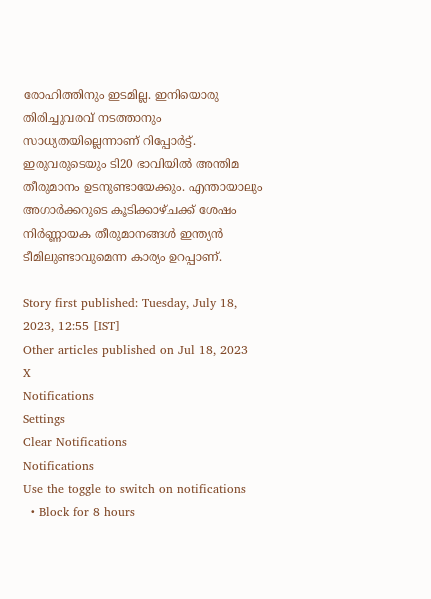രോഹിത്തിനും ഇടമില്ല. ഇനിയൊരു തിരിച്ചുവരവ് നടത്താനും സാധ്യതയില്ലെന്നാണ് റിപ്പോര്‍ട്ട്. ഇരുവരുടെയും ടി20 ഭാവിയില്‍ അന്തിമ തീരുമാനം ഉടനുണ്ടായേക്കും. എന്തായാലും അഗാര്‍ക്കറുടെ കൂടിക്കാഴ്ചക്ക് ശേഷം നിര്‍ണ്ണായക തീരുമാനങ്ങള്‍ ഇന്ത്യന്‍ ടീമിലുണ്ടാവുമെന്ന കാര്യം ഉറപ്പാണ്.

Story first published: Tuesday, July 18, 2023, 12:55 [IST]
Other articles published on Jul 18, 2023
X
Notifications
Settings
Clear Notifications
Notifications
Use the toggle to switch on notifications
  • Block for 8 hours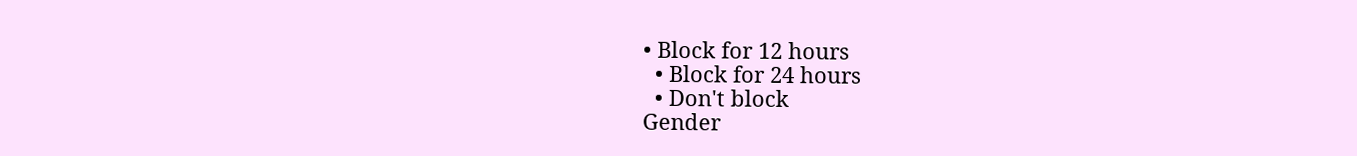• Block for 12 hours
  • Block for 24 hours
  • Don't block
Gender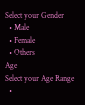Select your Gender
  • Male
  • Female
  • Others
Age
Select your Age Range
  •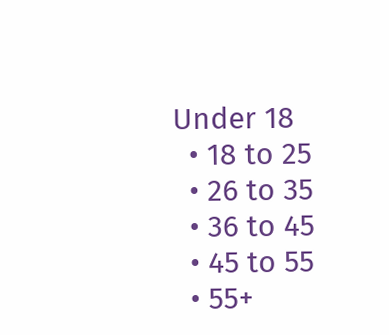Under 18
  • 18 to 25
  • 26 to 35
  • 36 to 45
  • 45 to 55
  • 55+